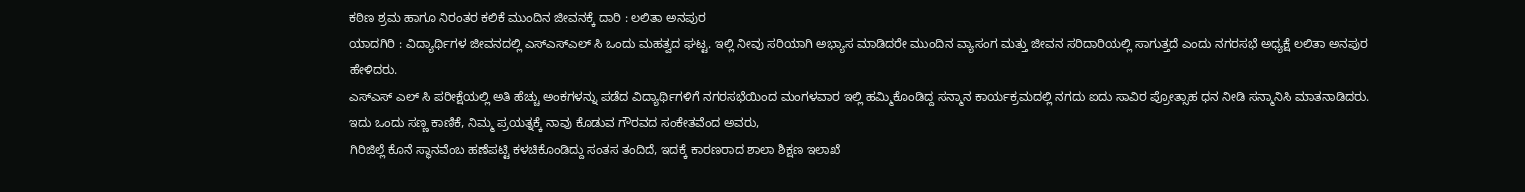ಕಠಿಣ ಶ್ರಮ ಹಾಗೂ ನಿರಂತರ ಕಲಿಕೆ ಮುಂದಿನ ಜೀವನಕ್ಕೆ ದಾರಿ : ಲಲಿತಾ ಅನಪುರ
ಯಾದಗಿರಿ : ವಿದ್ಯಾರ್ಥಿಗಳ ಜೀವನದಲ್ಲಿ ಎಸ್ಎಸ್ಎಲ್ ಸಿ ಒಂದು ಮಹತ್ವದ ಘಟ್ಟ. ಇಲ್ಲಿ ನೀವು ಸರಿಯಾಗಿ ಅಭ್ಯಾಸ ಮಾಡಿದರೇ ಮುಂದಿನ ವ್ಯಾಸಂಗ ಮತ್ತು ಜೀವನ ಸರಿದಾರಿಯಲ್ಲಿ ಸಾಗುತ್ತದೆ ಎಂದು ನಗರಸಭೆ ಅಧ್ಯಕ್ಷೆ ಲಲಿತಾ ಅನಪುರ ಹೇಳಿದರು.
ಎಸ್ಎಸ್ ಎಲ್ ಸಿ ಪರೀಕ್ಷೆಯಲ್ಲಿ ಅತಿ ಹೆಚ್ಚು ಅಂಕಗಳನ್ನು ಪಡೆದ ವಿದ್ಯಾರ್ಥಿಗಳಿಗೆ ನಗರಸಭೆಯಿಂದ ಮಂಗಳವಾರ ಇಲ್ಲಿ ಹಮ್ಮಿಕೊಂಡಿದ್ದ ಸನ್ಮಾನ ಕಾರ್ಯಕ್ರಮದಲ್ಲಿ ನಗದು ಐದು ಸಾವಿರ ಪ್ರೋತ್ಸಾಹ ಧನ ನೀಡಿ ಸನ್ಮಾನಿಸಿ ಮಾತನಾಡಿದರು.
ಇದು ಒಂದು ಸಣ್ಣ ಕಾಣಿಕೆ, ನಿಮ್ಮ ಪ್ರಯತ್ನಕ್ಕೆ ನಾವು ಕೊಡುವ ಗೌರವದ ಸಂಕೇತವೆಂದ ಅವರು,
ಗಿರಿಜಿಲ್ಲೆ ಕೊನೆ ಸ್ಥಾನವೆಂಬ ಹಣೆಪಟ್ಟಿ ಕಳಚಿಕೊಂಡಿದ್ದು ಸಂತಸ ತಂದಿದೆ, ಇದಕ್ಕೆ ಕಾರಣರಾದ ಶಾಲಾ ಶಿಕ್ಷಣ ಇಲಾಖೆ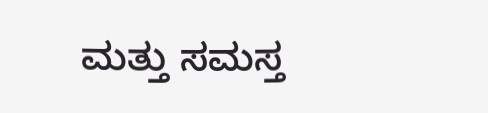ಮತ್ತು ಸಮಸ್ತ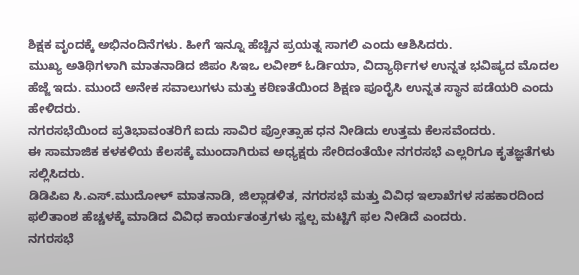ಶಿಕ್ಷಕ ವೃಂದಕ್ಕೆ ಅಭಿನಂದಿನೆಗಳು. ಹೀಗೆ ಇನ್ನೂ ಹೆಚ್ಚಿನ ಪ್ರಯತ್ನ ಸಾಗಲಿ ಎಂದು ಆಶಿಸಿದರು.
ಮುಖ್ಯ ಅತಿಥಿಗಳಾಗಿ ಮಾತನಾಡಿದ ಜಿಪಂ ಸಿಇಒ ಲವೀಶ್ ಓರ್ಡಿಯಾ, ವಿದ್ಯಾರ್ಥಿಗಳ ಉನ್ನತ ಭವಿಷ್ಯದ ಮೊದಲ ಹೆಜ್ಜೆ ಇದು. ಮುಂದೆ ಅನೇಕ ಸವಾಲುಗಳು ಮತ್ತು ಕಠಿಣತೆಯಿಂದ ಶಿಕ್ಷಣ ಪೂರೈಸಿ ಉನ್ನತ ಸ್ಥಾನ ಪಡೆಯರಿ ಎಂದು ಹೇಳಿದರು.
ನಗರಸಭೆಯಿಂದ ಪ್ರತಿಭಾವಂತರಿಗೆ ಐದು ಸಾವಿರ ಪ್ರೋತ್ಸಾಹ ಧನ ನೀಡಿದು ಉತ್ತಮ ಕೆಲಸವೆಂದರು.
ಈ ಸಾಮಾಜಿಕ ಕಳಕಳಿಯ ಕೆಲಸಕ್ಕೆ ಮುಂದಾಗಿರುವ ಅಧ್ಯಕ್ಷರು ಸೇರಿದಂತೆಯೇ ನಗರಸಭೆ ಎಲ್ಲರಿಗೂ ಕೃತಜ್ಞತೆಗಳು ಸಲ್ಲಿಸಿದರು.
ಡಿಡಿಪಿಐ ಸಿ.ಎಸ್.ಮುದೋಳ್ ಮಾತನಾಡಿ, ಜಿಲ್ಲಾಡಳಿತ, ನಗರಸಭೆ ಮತ್ತು ವಿವಿಧ ಇಲಾಖೆಗಳ ಸಹಕಾರದಿಂದ ಫಲಿತಾಂಶ ಹೆಚ್ಚಳಕ್ಕೆ ಮಾಡಿದ ವಿವಿಧ ಕಾರ್ಯತಂತ್ರಗಳು ಸ್ವಲ್ಪ ಮಟ್ಟಿಗೆ ಫಲ ನೀಡಿದೆ ಎಂದರು.
ನಗರಸಭೆ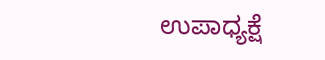ಉಪಾಧ್ಯಕ್ಷೆ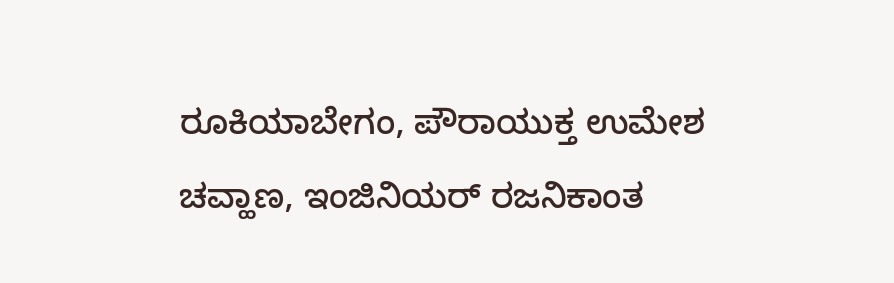ರೂಕಿಯಾಬೇಗಂ, ಪೌರಾಯುಕ್ತ ಉಮೇಶ ಚವ್ಹಾಣ, ಇಂಜಿನಿಯರ್ ರಜನಿಕಾಂತ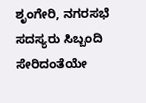ಶೃಂಗೇರಿ, ನಗರಸಭೆ ಸದಸ್ಯರು ಸಿಬ್ಬಂದಿ ಸೇರಿದಂತೆಯೇ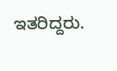ಇತರಿದ್ದರು.